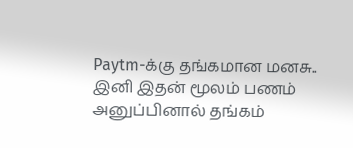Paytm-க்கு தங்கமான மனசு.. இனி இதன் மூலம் பணம் அனுப்பினால் தங்கம்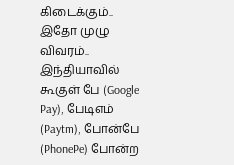கிடைக்கும்.. இதோ முழு விவரம்..
இந்தியாவில் கூகுள் பே (Google Pay), பேடிஎம் (Paytm), போன்பே (PhonePe) போன்ற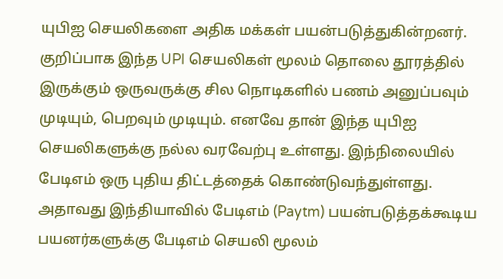யுபிஐ செயலிகளை அதிக மக்கள் பயன்படுத்துகின்றனர். குறிப்பாக இந்த UPI செயலிகள் மூலம் தொலை தூரத்தில் இருக்கும் ஒருவருக்கு சில நொடிகளில் பணம் அனுப்பவும் முடியும், பெறவும் முடியும். எனவே தான் இந்த யுபிஐ செயலிகளுக்கு நல்ல வரவேற்பு உள்ளது. இந்நிலையில் பேடிஎம் ஒரு புதிய திட்டத்தைக் கொண்டுவந்துள்ளது.
அதாவது இந்தியாவில் பேடிஎம் (Paytm) பயன்படுத்தக்கூடிய பயனர்களுக்கு பேடிஎம் செயலி மூலம்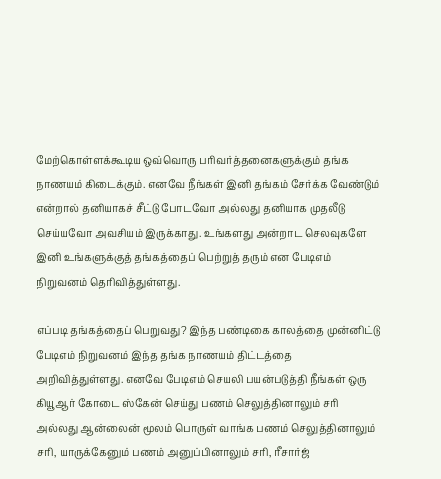மேற்கொள்ளக்கூடிய ஒவ்வொரு பரிவர்த்தனைகளுக்கும் தங்க நாணயம் கிடைக்கும். எனவே நீங்கள் இனி தங்கம் சேர்க்க வேண்டும் என்றால் தனியாகச் சீட்டு போடவோ அல்லது தனியாக முதலீடு செய்யவோ அவசியம் இருக்காது. உங்களது அன்றாட செலவுகளே இனி உங்களுக்குத் தங்கத்தைப் பெற்றுத் தரும் என பேடிஎம் நிறுவனம் தெரிவித்துள்ளது.

எப்படி தங்கத்தைப் பெறுவது? இந்த பண்டிகை காலத்தை முன்னிட்டு பேடிஎம் நிறுவனம் இந்த தங்க நாணயம் திட்டத்தை அறிவித்துள்ளது. எனவே பேடிஎம் செயலி பயன்படுத்தி நீங்கள் ஒரு கியூஆர் கோடை ஸ்கேன் செய்து பணம் செலுத்தினாலும் சரி அல்லது ஆன்லைன் மூலம் பொருள் வாங்க பணம் செலுத்தினாலும் சரி, யாருக்கேனும் பணம் அனுப்பினாலும் சரி, ரீசார்ஜ்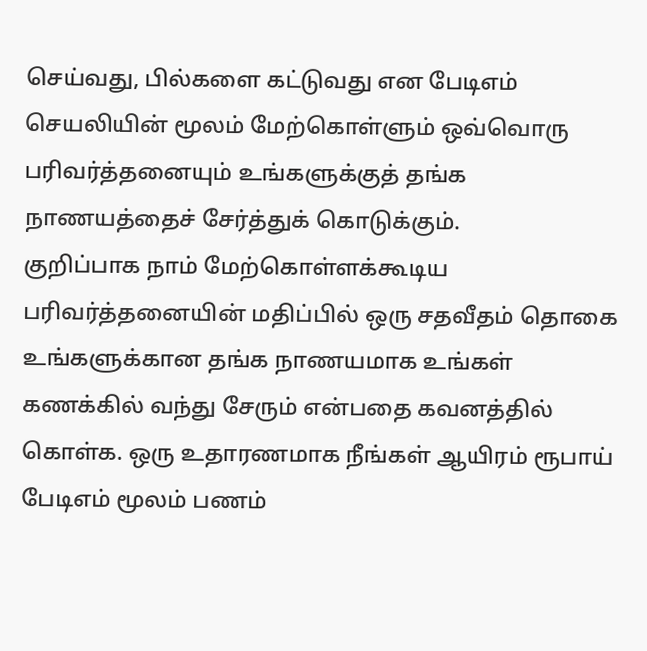செய்வது, பில்களை கட்டுவது என பேடிஎம் செயலியின் மூலம் மேற்கொள்ளும் ஒவ்வொரு பரிவர்த்தனையும் உங்களுக்குத் தங்க நாணயத்தைச் சேர்த்துக் கொடுக்கும்.
குறிப்பாக நாம் மேற்கொள்ளக்கூடிய பரிவர்த்தனையின் மதிப்பில் ஒரு சதவீதம் தொகை உங்களுக்கான தங்க நாணயமாக உங்கள் கணக்கில் வந்து சேரும் என்பதை கவனத்தில் கொள்க. ஒரு உதாரணமாக நீங்கள் ஆயிரம் ரூபாய் பேடிஎம் மூலம் பணம்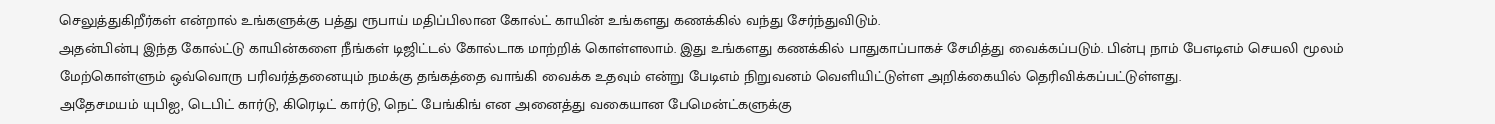செலுத்துகிறீர்கள் என்றால் உங்களுக்கு பத்து ரூபாய் மதிப்பிலான கோல்ட் காயின் உங்களது கணக்கில் வந்து சேர்ந்துவிடும்.
அதன்பின்பு இந்த கோல்ட்டு காயின்களை நீங்கள் டிஜிட்டல் கோல்டாக மாற்றிக் கொள்ளலாம். இது உங்களது கணக்கில் பாதுகாப்பாகச் சேமித்து வைக்கப்படும். பின்பு நாம் பேஎடிஎம் செயலி மூலம் மேற்கொள்ளும் ஒவ்வொரு பரிவர்த்தனையும் நமக்கு தங்கத்தை வாங்கி வைக்க உதவும் என்று பேடிஎம் நிறுவனம் வெளியிட்டுள்ள அறிக்கையில் தெரிவிக்கப்பட்டுள்ளது.
அதேசமயம் யுபிஐ, டெபிட் கார்டு, கிரெடிட் கார்டு, நெட் பேங்கிங் என அனைத்து வகையான பேமென்ட்களுக்கு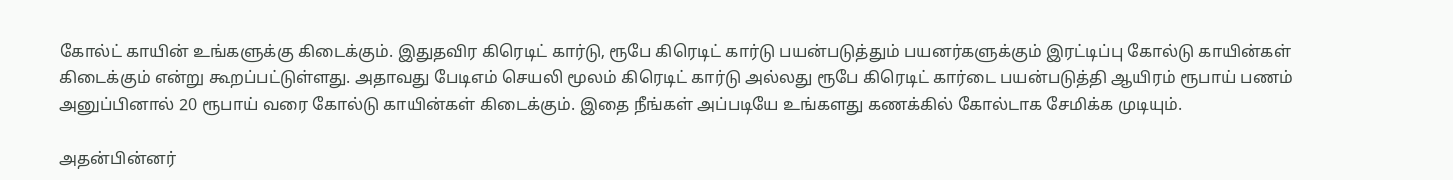கோல்ட் காயின் உங்களுக்கு கிடைக்கும். இதுதவிர கிரெடிட் கார்டு, ரூபே கிரெடிட் கார்டு பயன்படுத்தும் பயனர்களுக்கும் இரட்டிப்பு கோல்டு காயின்கள் கிடைக்கும் என்று கூறப்பட்டுள்ளது. அதாவது பேடிஎம் செயலி மூலம் கிரெடிட் கார்டு அல்லது ரூபே கிரெடிட் கார்டை பயன்படுத்தி ஆயிரம் ரூபாய் பணம் அனுப்பினால் 20 ரூபாய் வரை கோல்டு காயின்கள் கிடைக்கும். இதை நீங்கள் அப்படியே உங்களது கணக்கில் கோல்டாக சேமிக்க முடியும்.

அதன்பின்னர்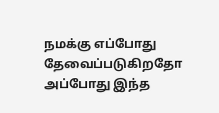நமக்கு எப்போது தேவைப்படுகிறதோ அப்போது இந்த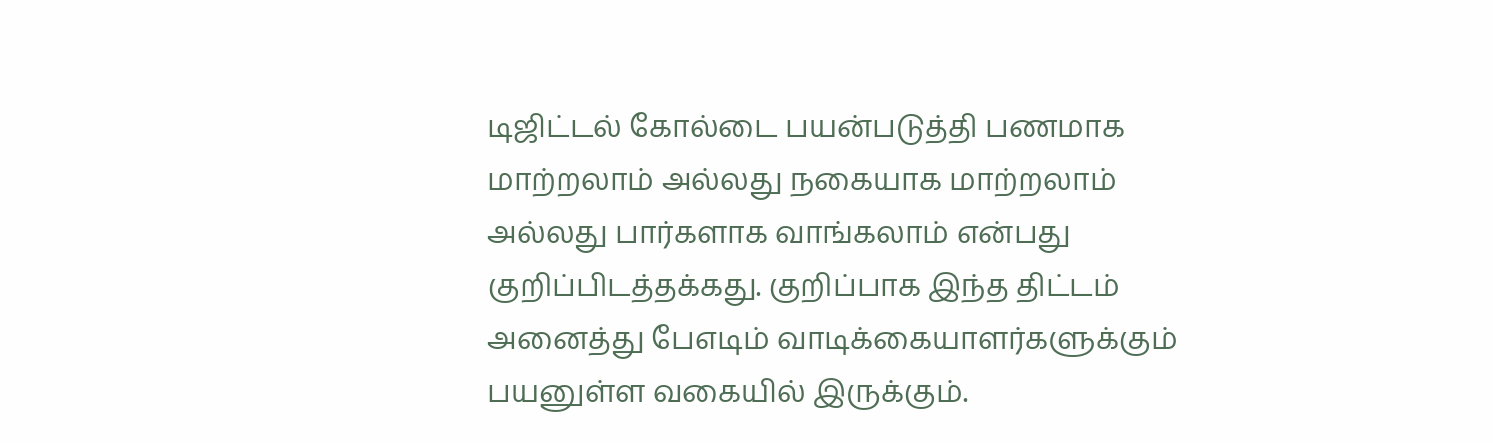டிஜிட்டல் கோல்டை பயன்படுத்தி பணமாக மாற்றலாம் அல்லது நகையாக மாற்றலாம் அல்லது பார்களாக வாங்கலாம் என்பது குறிப்பிடத்தக்கது. குறிப்பாக இந்த திட்டம் அனைத்து பேஎடிம் வாடிக்கையாளர்களுக்கும் பயனுள்ள வகையில் இருக்கும்.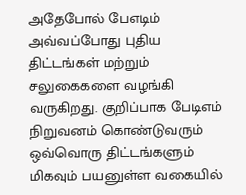அதேபோல் பேஎடிம் அவ்வப்போது புதிய திட்டங்கள் மற்றும் சலுகைகளை வழங்கி வருகிறது. குறிப்பாக பேடிஎம் நிறுவனம் கொண்டுவரும் ஒவ்வொரு திட்டங்களும் மிகவும் பயனுள்ள வகையில்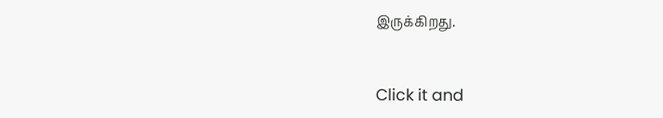இருக்கிறது.


Click it and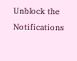Unblock the Notifications